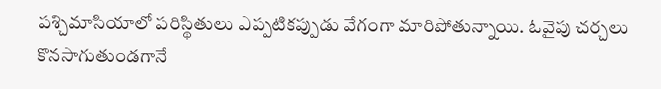పశ్చిమాసియాలో పరిస్థితులు ఎప్పటికప్పుడు వేగంగా మారిపోతున్నాయి. ఓవైపు చర్చలు కొనసాగుతుండగానే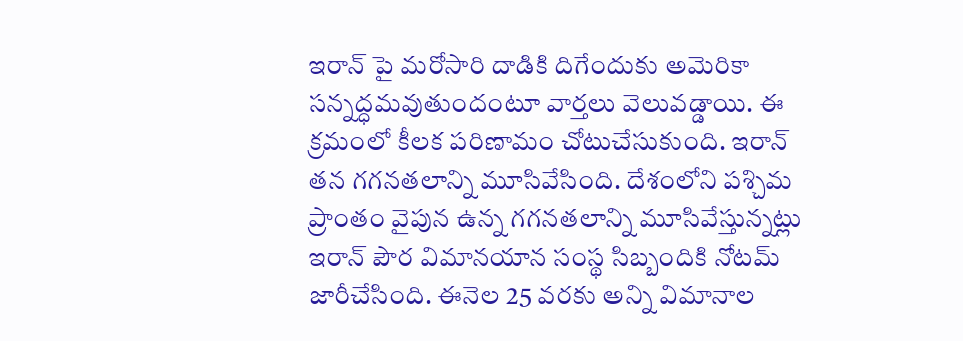ఇరాన్ పై మరోసారి దాడికి దిగేందుకు అమెరికా సన్నద్ధమవుతుందంటూ వార్తలు వెలువడ్డాయి. ఈ క్రమంలో కీలక పరిణామం చోటుచేసుకుంది. ఇరాన్ తన గగనతలాన్ని మూసివేసింది. దేశంలోని పశ్చిమ ప్రాంతం వైపున ఉన్న గగనతలాన్ని మూసివేస్తున్నట్లు ఇరాన్ పౌర విమానయాన సంస్థ సిబ్బందికి నోటమ్ జారీచేసింది. ఈనెల 25 వరకు అన్ని విమానాల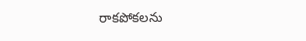రాకపోకలను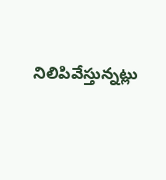నిలిపివేస్తున్నట్లు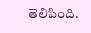తెలిపింది.